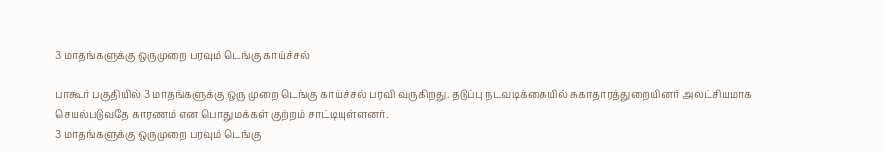3 மாதங்களுக்கு ஒருமுறை பரவும் டெங்கு காய்ச்சல்

பாகூர் பகுதியில் 3 மாதங்களுக்கு ஒரு முறை டெங்கு காய்ச்சல் பரவி வருகிறது. தடுப்பு நடவடிக்கையில் சுகாதாரத்துறையினர் அலட்சியமாக செயல்படுவதே காரணம் என பொதுமக்கள் குற்றம் சாட்டியுள்ளனர்.
3 மாதங்களுக்கு ஒருமுறை பரவும் டெங்கு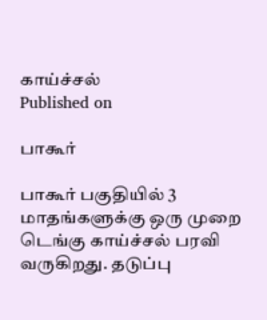காய்ச்சல்
Published on

பாகூர்

பாகூர் பகுதியில் 3 மாதங்களுக்கு ஒரு முறை டெங்கு காய்ச்சல் பரவி வருகிறது. தடுப்பு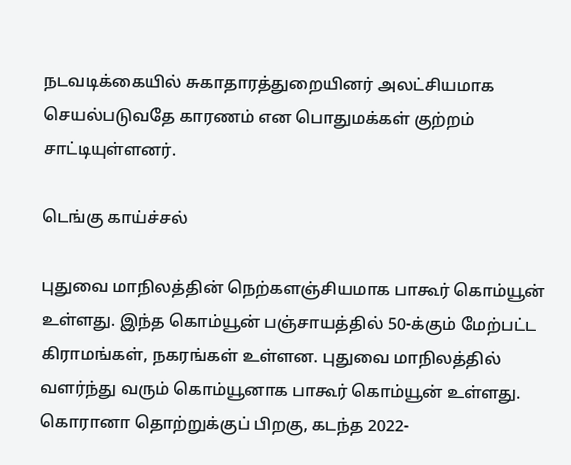நடவடிக்கையில் சுகாதாரத்துறையினர் அலட்சியமாக செயல்படுவதே காரணம் என பொதுமக்கள் குற்றம் சாட்டியுள்ளனர்.

டெங்கு காய்ச்சல்

புதுவை மாநிலத்தின் நெற்களஞ்சியமாக பாகூர் கொம்யூன் உள்ளது. இந்த கொம்யூன் பஞ்சாயத்தில் 50-க்கும் மேற்பட்ட கிராமங்கள், நகரங்கள் உள்ளன. புதுவை மாநிலத்தில் வளர்ந்து வரும் கொம்யூனாக பாகூர் கொம்யூன் உள்ளது. கொரானா தொற்றுக்குப் பிறகு, கடந்த 2022-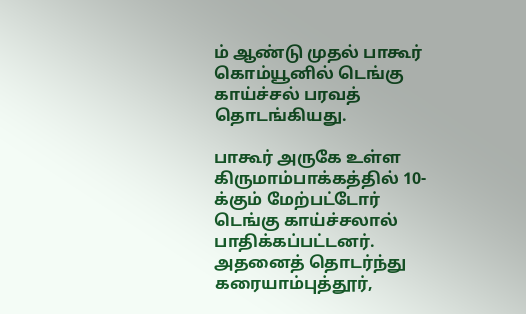ம் ஆண்டு முதல் பாகூர் கொம்யூனில் டெங்கு காய்ச்சல் பரவத் தொடங்கியது.

பாகூர் அருகே உள்ள கிருமாம்பாக்கத்தில் 10-க்கும் மேற்பட்டோர் டெங்கு காய்ச்சலால் பாதிக்கப்பட்டனர். அதனைத் தொடர்ந்து கரையாம்புத்தூர்,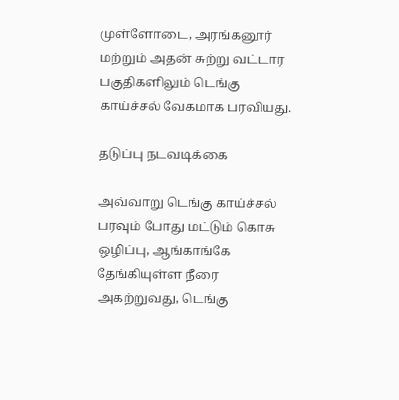முள்ளோடை, அரங்கனூர் மற்றும் அதன் சுற்று வட்டார பகுதிகளிலும் டெங்கு காய்ச்சல் வேகமாக பரவியது.

தடுப்பு நடவடிக்கை

அவ்வாறு டெங்கு காய்ச்சல் பரவும் போது மட்டும் கொசு ஒழிப்பு, ஆங்காங்கே தேங்கியுள்ள நீரை அகற்றுவது, டெங்கு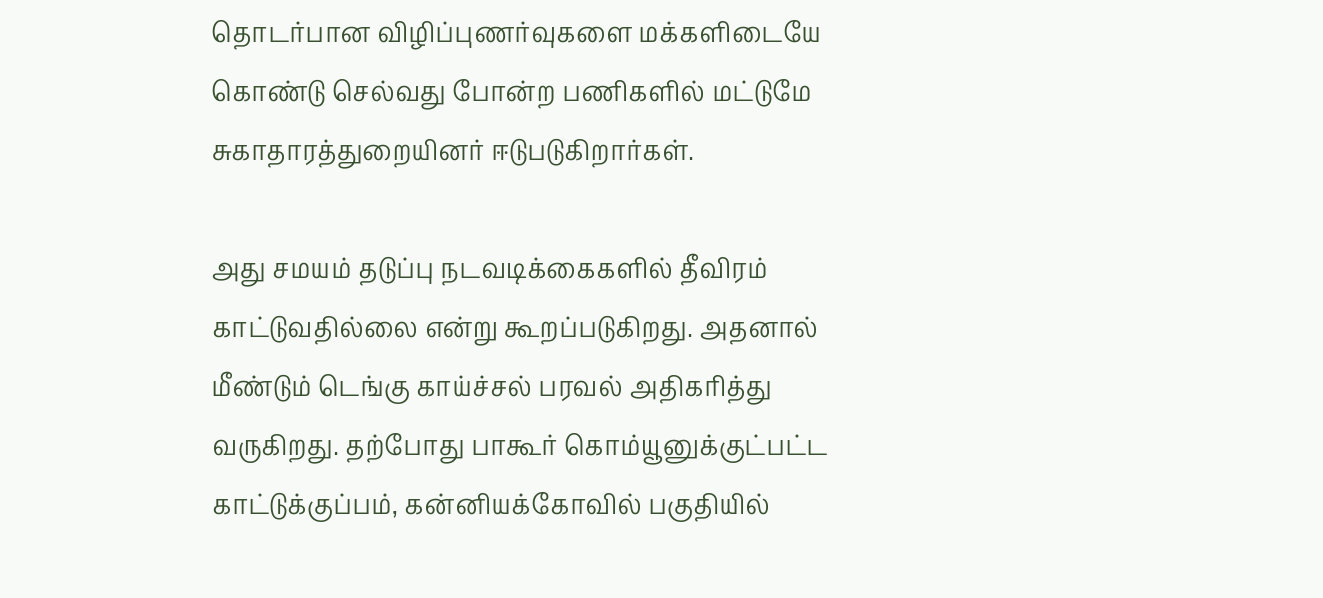தொடர்பான விழிப்புணர்வுகளை மக்களிடையே கொண்டு செல்வது போன்ற பணிகளில் மட்டுமே சுகாதாரத்துறையினர் ஈடுபடுகிறார்கள்.

அது சமயம் தடுப்பு நடவடிக்கைகளில் தீவிரம் காட்டுவதில்லை என்று கூறப்படுகிறது. அதனால் மீண்டும் டெங்கு காய்ச்சல் பரவல் அதிகரித்து வருகிறது. தற்போது பாகூர் கொம்யூனுக்குட்பட்ட காட்டுக்குப்பம், கன்னியக்கோவில் பகுதியில்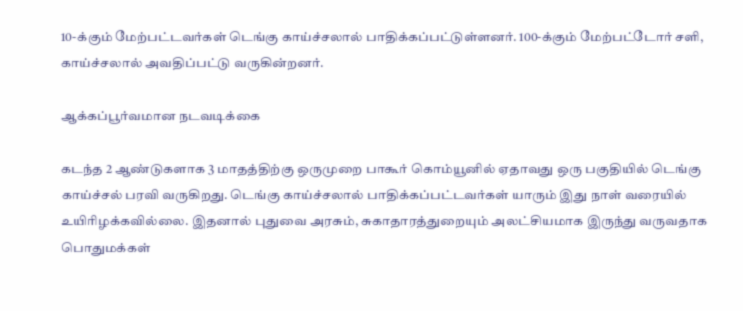10-க்கும் மேற்பட்டவர்கள் டெங்கு காய்ச்சலால் பாதிக்கப்பட்டுள்ளனர். 100-க்கும் மேற்பட்டோர் சளி, காய்ச்சலால் அவதிப்பட்டு வருகின்றனர்.

ஆக்கப்பூர்வமான நடவடிக்கை

கடந்த 2 ஆண்டுகளாக 3 மாதத்திற்கு ஒருமுறை பாகூர் கொம்யூனில் ஏதாவது ஒரு பகுதியில் டெங்கு காய்ச்சல் பரவி வருகிறது. டெங்கு காய்ச்சலால் பாதிக்கப்பட்டவர்கள் யாரும் இது நாள் வரையில் உயிரிழக்கவில்லை. இதனால் புதுவை அரசும், சுகாதாரத்துறையும் அலட்சியமாக இருந்து வருவதாக பொதுமக்கள்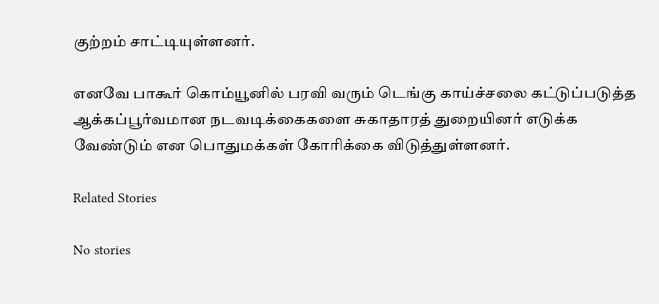குற்றம் சாட்டியுள்ளனர்.

எனவே பாகூர் கொம்யூனில் பரவி வரும் டெங்கு காய்ச்சலை கட்டுப்படுத்த ஆக்கப்பூர்வமான நடவடிக்கைகளை சுகாதாரத் துறையினர் எடுக்க வேண்டும் என பொதுமக்கள் கோரிக்கை விடுத்துள்ளனர்.

Related Stories

No stories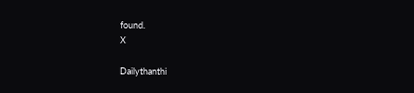found.
X

Dailythanthi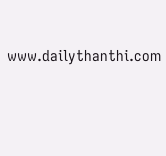www.dailythanthi.com